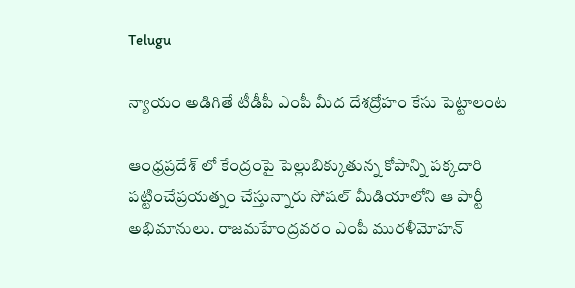Telugu

న్యాయం అడిగితే టీడీపీ ఎంపీ మీద దేశద్రోహం కేసు పెట్టాలంట

ఆంధ్రప్రదేశ్ లో కేంద్రంపై పెల్లుబిక్కుతున్న కోపాన్ని పక్కదారి పట్టించేప్రయత్నం చేస్తున్నారు సోషల్ మీడియాలోని ఆ పార్టీ అభిమానులు. రాజమహేంద్రవరం ఎంపీ మురళీమోహన్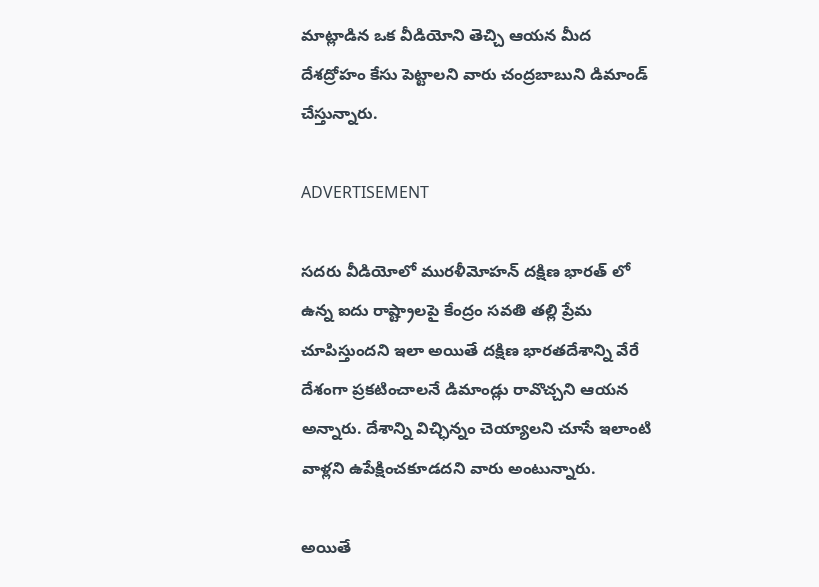మాట్లాడిన ఒక వీడియోని తెచ్చి ఆయన మీద దేశద్రోహం కేసు పెట్టాలని వారు చంద్రబాబుని డిమాండ్ చేస్తున్నారు.

ADVERTISEMENT

సదరు వీడియోలో మురళీమోహన్ దక్షిణ భారత్ లో ఉన్న ఐదు రాష్ట్రాలపై కేంద్రం సవతి తల్లి ప్రేమ చూపిస్తుందని ఇలా అయితే దక్షిణ భారతదేశాన్ని వేరే దేశంగా ప్రకటించాలనే డిమాండ్లు రావొచ్చని ఆయన అన్నారు. దేశాన్ని విచ్ఛిన్నం చెయ్యాలని చూసే ఇలాంటి వాళ్లని ఉపేక్షించకూడదని వారు అంటున్నారు.

అయితే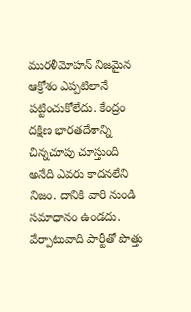మురళీమోహన్ నిజమైన ఆక్రోశం ఎప్పటిలానే పట్టించుకోలేదు. కేంద్రం దక్షిణ భారతదేశాన్ని చిన్నచూపు చూస్తుంది అనేది ఎవరు కాదనలేని నిజం. దానికి వారి నుండి సమాధానం ఉండదు. వేర్పాటువాది పార్టీతో పొత్తు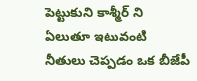పెట్టుకుని కాశ్మీర్ ని ఏలుతూ ఇటువంటి నీతులు చెప్పడం ఒక బీజేపీ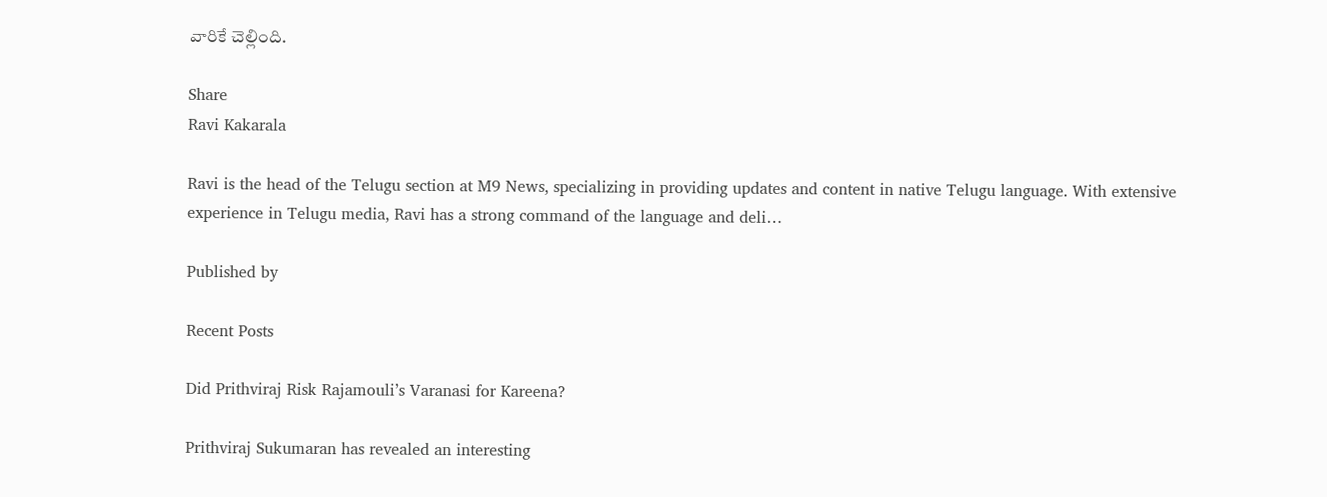వారికే చెల్లింది.

Share
Ravi Kakarala

Ravi is the head of the Telugu section at M9 News, specializing in providing updates and content in native Telugu language. With extensive experience in Telugu media, Ravi has a strong command of the language and deli…

Published by

Recent Posts

Did Prithviraj Risk Rajamouli’s Varanasi for Kareena?

Prithviraj Sukumaran has revealed an interesting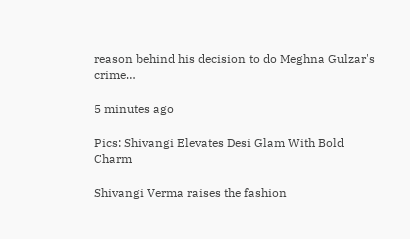reason behind his decision to do Meghna Gulzar's crime…

5 minutes ago

Pics: Shivangi Elevates Desi Glam With Bold Charm

Shivangi Verma raises the fashion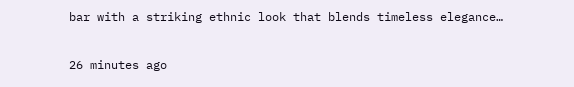bar with a striking ethnic look that blends timeless elegance…

26 minutes ago